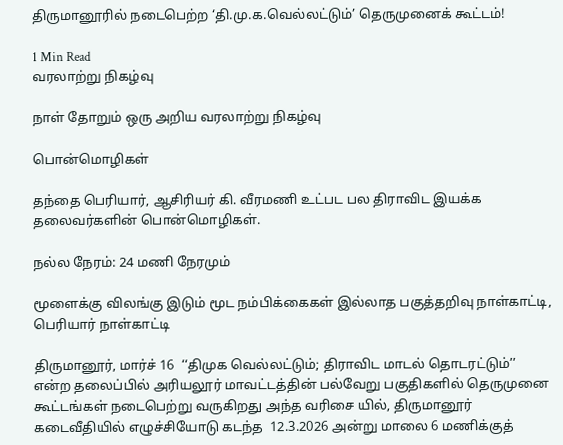திருமானூரில் நடைபெற்ற ‘தி.மு.க.வெல்லட்டும்’ தெருமுனைக் கூட்டம்!

1 Min Read
வரலாற்று நிகழ்வு

நாள் தோறும் ஒரு அறிய வரலாற்று நிகழ்வு

பொன்மொழிகள்

தந்தை பெரியார், ஆசிரியர் கி. வீரமணி உட்பட பல திராவிட இயக்க தலைவர்களின் பொன்மொழிகள்.

நல்ல நேரம்: 24 மணி நேரமும்

மூளைக்கு விலங்கு இடும் மூட நம்பிக்கைகள் இல்லாத பகுத்தறிவு நாள்காட்டி, பெரியார் நாள்காட்டி

திருமானூர், மார்ச் 16  ‘‘திமுக வெல்லட்டும்; திராவிட மாடல் தொடரட்டும்’’  என்ற தலைப்பில் அரியலூர் மாவட்டத்தின் பல்வேறு பகுதிகளில் தெருமுனை கூட்டங்கள் நடைபெற்று வருகிறது அந்த வரிசை யில், திருமானூர் கடைவீதியில் எழுச்சியோடு கடந்த  12.3.2026 அன்று மாலை 6 மணிக்குத்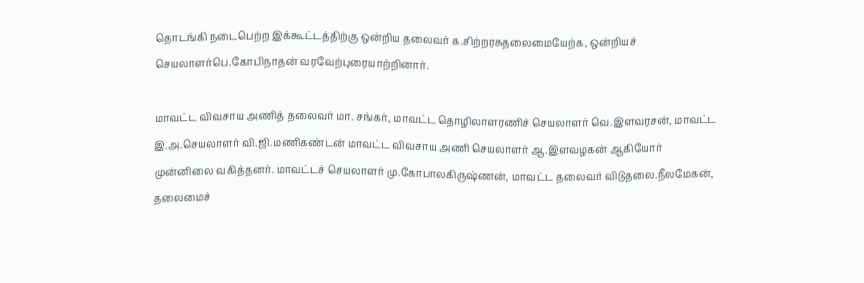தொடங்கி நடைபெற்ற இக்கூட்டத்திற்கு ஒன்றிய தலைவர் க.சிற்றரசுதலைமையேற்க, ஒன்றியச் செயலாளர்பெ.கோபிநாதன் வரவேற்புரையாற்றினார்.

மாவட்ட விவசாய அணித் தலைவர் மா. சங்கர், மாவட்ட தொழிலாளரணிச் செயலாளர் வெ.இளவரசன், மாவட்ட இ.அ.செயலாளர் வி.ஜி.மணிகண்டன் மாவட்ட விவசாய அணி செயலாளர் ஆ.இளவழகன் ஆகியோர் முன்னிலை வகித்தனர். மாவட்டச் செயலாளர் மு.கோபாலகிருஷ்ணன், மாவட்ட தலைவர் விடுதலை.நீலமேகன், தலைமைச்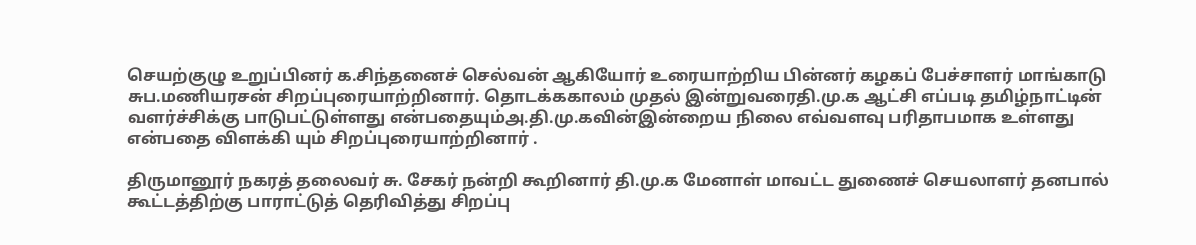செயற்குழு உறுப்பினர் க.சிந்தனைச் செல்வன் ஆகியோர் உரையாற்றிய பின்னர் கழகப் பேச்சாளர் மாங்காடு சுப.மணியரசன் சிறப்புரையாற்றினார். தொடக்ககாலம் முதல் இன்றுவரைதி.மு.க ஆட்சி எப்படி தமிழ்நாட்டின் வளர்ச்சிக்கு பாடுபட்டுள்ளது என்பதையும்அ.தி.மு.கவின்இன்றைய நிலை எவ்வளவு பரிதாபமாக உள்ளது என்பதை விளக்கி யும் சிறப்புரையாற்றினார் .

திருமானூர் நகரத் தலைவர் சு. சேகர் நன்றி கூறினார் தி.மு.க மேனாள் மாவட்ட துணைச் செயலாளர் தனபால் கூட்டத்திற்கு பாராட்டுத் தெரிவித்து சிறப்பு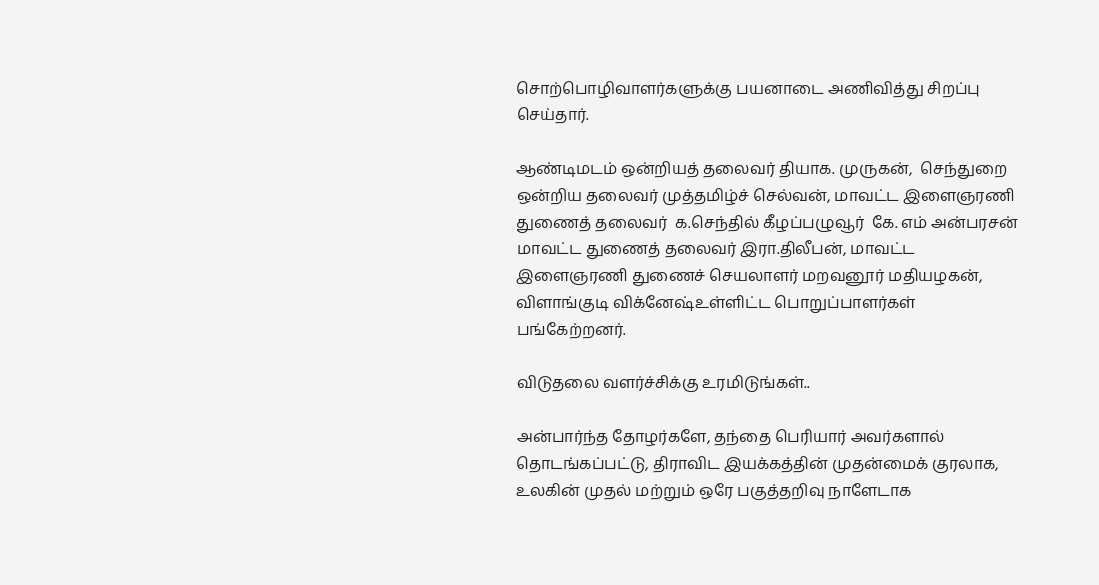சொற்பொழிவாளர்களுக்கு பயனாடை அணிவித்து சிறப்பு செய்தார்.

ஆண்டிமடம் ஒன்றியத் தலைவர் தியாக. முருகன்,  செந்துறை ஒன்றிய தலைவர் முத்தமிழ்ச் செல்வன், மாவட்ட இளைஞரணி துணைத் தலைவர்  க.செந்தில் கீழப்பழுவூர்  கே. எம் அன்பரசன் மாவட்ட துணைத் தலைவர் இரா.திலீபன், மாவட்ட இளைஞரணி துணைச் செயலாளர் மறவனூர் மதியழகன், விளாங்குடி விக்னேஷ்உள்ளிட்ட பொறுப்பாளர்கள் பங்கேற்றனர்.

விடுதலை வளர்ச்சிக்கு உரமிடுங்கள்..

அன்பார்ந்த தோழர்களே, தந்தை பெரியார் அவர்களால் தொடங்கப்பட்டு, திராவிட இயக்கத்தின் முதன்மைக் குரலாக, உலகின் முதல் மற்றும் ஒரே பகுத்தறிவு நாளேடாக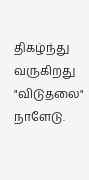திகழ்ந்து வருகிறது "விடுதலை" நாளேடு.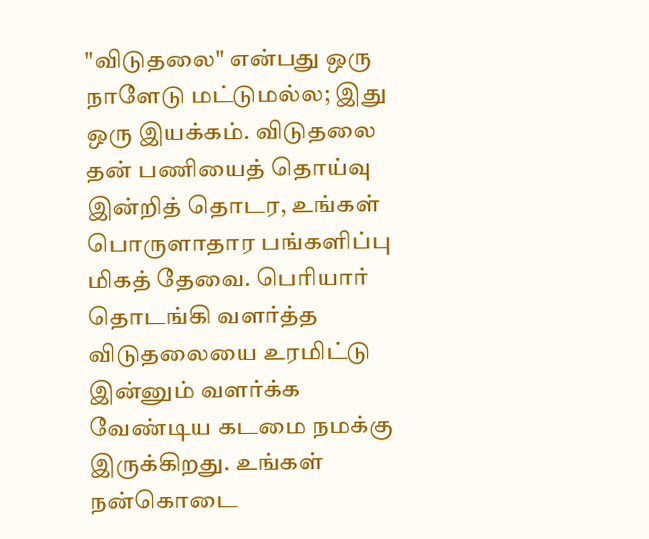"விடுதலை" என்பது ஒரு நாளேடு மட்டுமல்ல; இது ஒரு இயக்கம். விடுதலை தன் பணியைத் தொய்வு இன்றித் தொடர, உங்கள் பொருளாதார பங்களிப்பு மிகத் தேவை. பெரியார் தொடங்கி வளர்த்த விடுதலையை உரமிட்டு இன்னும் வளர்க்க வேண்டிய கடமை நமக்கு இருக்கிறது. உங்கள் நன்கொடை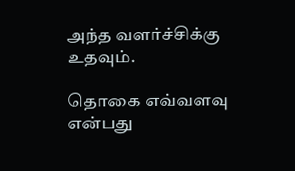அந்த வளர்ச்சிக்கு உதவும்.

தொகை எவ்வளவு என்பது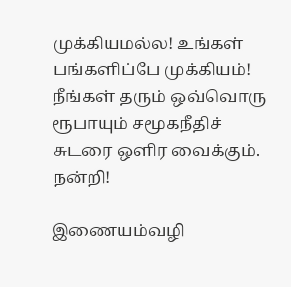முக்கியமல்ல! உங்கள் பங்களிப்பே முக்கியம்! நீங்கள் தரும் ஒவ்வொரு ரூபாயும் சமூகநீதிச் சுடரை ஒளிர வைக்கும். நன்றி!

இணையம்வழி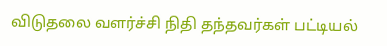விடுதலை வளர்ச்சி நிதி தந்தவர்கள் பட்டியல்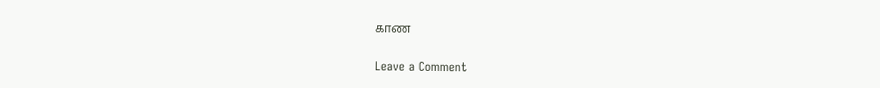காண

Leave a Comment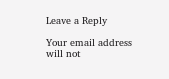Leave a Reply

Your email address will not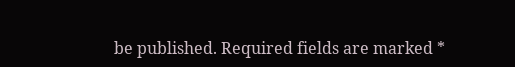be published. Required fields are marked *